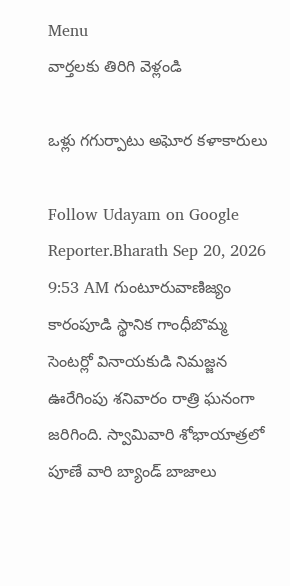Menu
వార్తలకు తిరిగి వెళ్లండి

ఒళ్లు గగుర్పాటు అఘోర కళాకారులు

Follow Udayam on Google
Reporter.Bharath Sep 20, 2026 9:53 AM గుంటూరువాణిజ్యం
కారంపూడి స్థానిక గాంధీబొమ్మ సెంటర్లో వినాయకుడి నిమజ్జన ఊరేగింపు శనివారం రాత్రి ఘనంగా జరిగింది. స్వామివారి శోభాయాత్రలో పూణే వారి బ్యాండ్ బాజాలు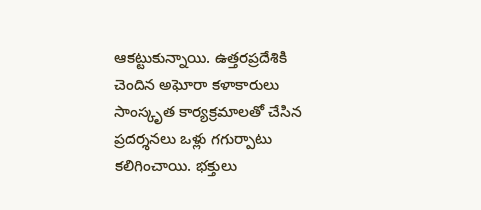ఆకట్టుకున్నాయి. ఉత్తరప్రదేశికి చెందిన అఘోరా కళాకారులు సాంస్కృత కార్యక్రమాలతో చేసిన ప్రదర్శనలు ఒళ్లు గగుర్పాటు కలిగించాయి. భక్తులు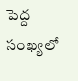పెద్ద సంఖ్యలో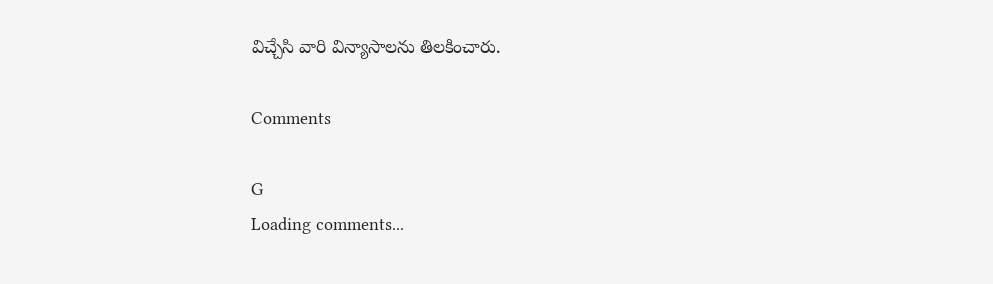విచ్చేసి వారి విన్యాసాలను తిలకించారు.

Comments

G
Loading comments...